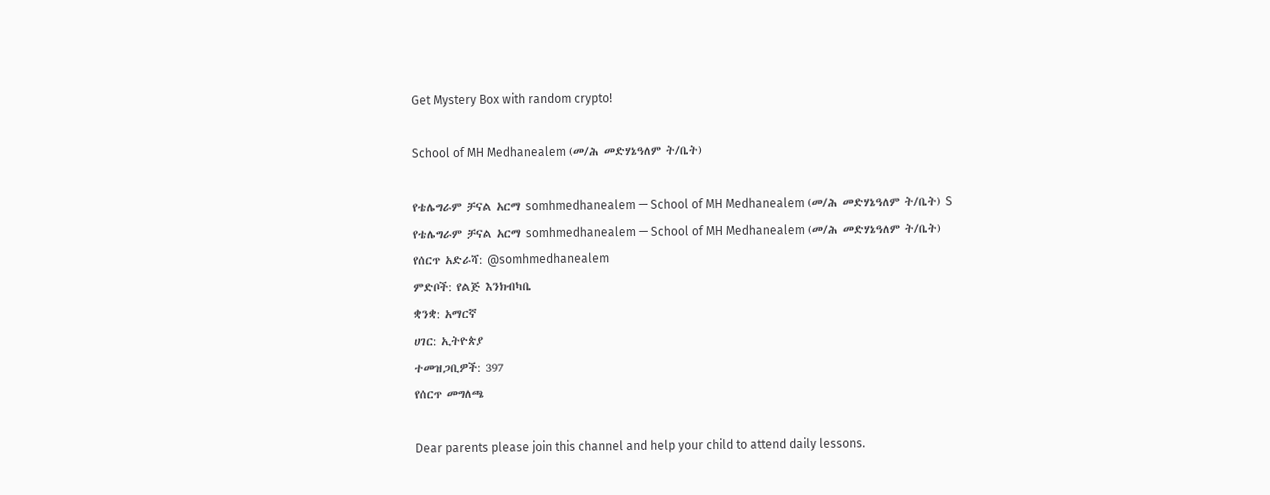Get Mystery Box with random crypto!

School of MH Medhanealem (መ/ሕ መድሃኔዓለም ት/ቤት)

የቴሌግራም ቻናል አርማ somhmedhanealem — School of MH Medhanealem (መ/ሕ መድሃኔዓለም ት/ቤት) S
የቴሌግራም ቻናል አርማ somhmedhanealem — School of MH Medhanealem (መ/ሕ መድሃኔዓለም ት/ቤት)
የሰርጥ አድራሻ: @somhmedhanealem
ምድቦች: የልጅ እንክብካቤ
ቋንቋ: አማርኛ
ሀገር: ኢትዮጵያ
ተመዝጋቢዎች: 397
የሰርጥ መግለጫ

Dear parents please join this channel and help your child to attend daily lessons.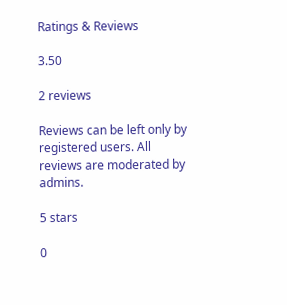Ratings & Reviews

3.50

2 reviews

Reviews can be left only by registered users. All reviews are moderated by admins.

5 stars

0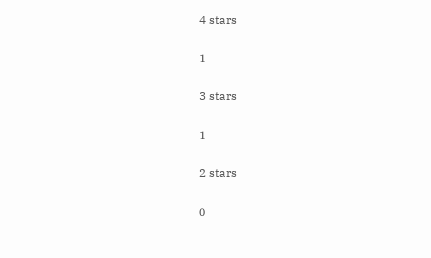4 stars

1

3 stars

1

2 stars

0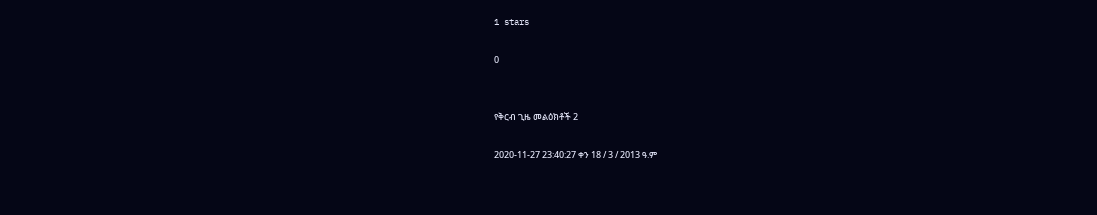1 stars

0


የቅርብ ጊዜ መልዕክቶች 2

2020-11-27 23:40:27 ቀን 18 / 3 / 2013 ዓ.ም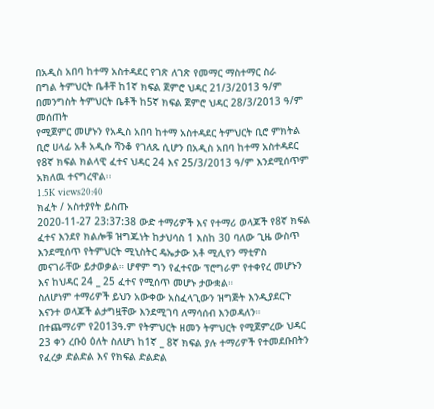በአዲስ አበባ ከተማ አስተዳደር የገጽ ለገጽ የመማር ማስተማር ስራ
በግል ትምህርት ቤቶቸ ከ1ኛ ክፍል ጀምሮ ህዳር 21/3/2013 ዓ/ም
በመንግስት ትምህርት ቤቶች ከ5ኛ ክፍል ጀምሮ ህዳር 28/3/2013 ዓ/ም መሰጠት
የሚጀምር መሆኑን የአዲስ አበባ ከተማ አስተዳደር ትምህርት ቢሮ ምክትል ቢሮ ሀላፊ አቶ አዲሱ ሻንቆ የገለጹ ሲሆን በአዲስ አበባ ከተማ አስተዳደር የ8ኛ ክፍል ክልላዊ ፈተና ህዳር 24 እና 25/3/2013 ዓ/ም እንደሚሰጥም አክለዉ ተናግረዋል፡፡
1.5K views20:40
ክፈት / አስተያየት ይስጡ
2020-11-27 23:37:38 ውድ ተማሪዎች እና የተማሪ ወላጆች የ8ኛ ክፍል ፈተና እንደየ ክልሎቹ ዝግጁነት ከታህሳስ 1 እስከ 30 ባለው ጊዜ ውስጥ እንደሚሰጥ የትምህርት ሚኒስትር ዴኤታው አቶ ሚሊየን ማቲዎስ መናገራቸው ይታወቃል። ሆኖም ግን የፈተናው ፕሮግራም የተቀየረ መሆኑን እና ከህዳር 24 _ 25 ፈተና የሚሰጥ መሆኑ ታውቋል።
ስለሆነም ተማሪዎች ይህን አውቀው አስፈላጊውን ዝግጅት እንዲያደርጉ እናንተ ወላጆች ልታግዟቸው እንደሚገባ ለማሳሰብ እንወዳለን።
በተጨማሪም የ2013ዓ.ም የትምህርት ዘመን ትምህርት የሚጀምረው ህዳር 23 ቀን ረቡዕ ዕለት ስለሆነ ከ1ኛ _ 8ኛ ክፍል ያሉ ተማሪዎች የተመደቡበትን የፈረቃ ድልድል እና የክፍል ድልድል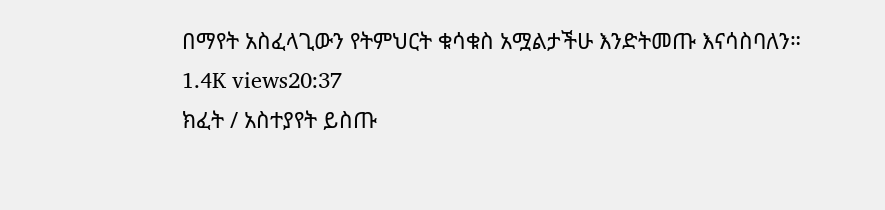በማየት አስፈላጊውን የትምህርት ቁሳቁስ አሟልታችሁ እንድትመጡ እናሳስባለን።
1.4K views20:37
ክፈት / አስተያየት ይስጡ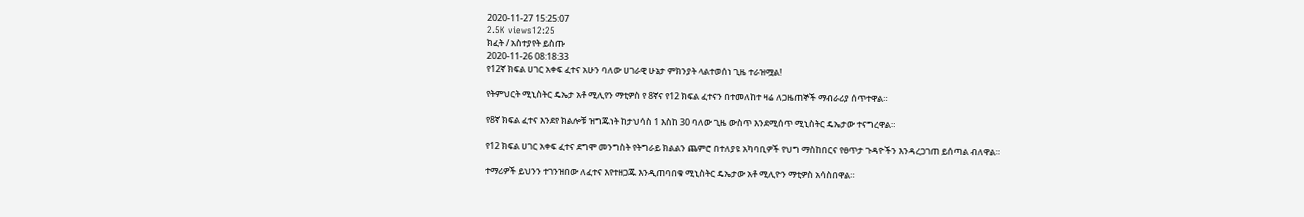2020-11-27 15:25:07
2.5K views12:25
ክፈት / አስተያየት ይስጡ
2020-11-26 08:18:33
የ12ኛ ክፍል ሀገር አቀፍ ፈተና አሁን ባለው ሀገራዊ ሁኔታ ምክንያት ላልተወሰነ ጊዜ ተራዝሟል!

የትምህርት ሚኒስትር ዴኤታ አቶ ሚሊየን ማቲዎስ የ 8ኛና የ12 ክፍል ፈተናን በተመለከተ ዛሬ ለጋዜጠኞች ማብራሪያ ሰጥተዋል።

የ8ኛ ክፍል ፈተና እንደየ ክልሎቹ ዝግጁነት ከታህሳስ 1 እስከ 30 ባለው ጊዜ ውስጥ እንደሚሰጥ ሚኒስትር ዴኤታው ተናግረዋል።

የ12 ክፍል ሀገር አቀፍ ፈተና ደግሞ መንግስት የትግራይ ክልልን ጨምሮ በተለያዩ አካባቢዎች የህግ ማስከበርና የፀጥታ ጉዳዮችን እንዳረጋገጠ ይሰጣል ብለዋል።

ተማሪዎች ይህንን ተገንዝበው ለፈተና እየተዘጋጁ እንዲጠባበቁ ሚኒስትር ዴኤታው አቶ ሚሊዮን ማቲዎስ አሳስበዋል።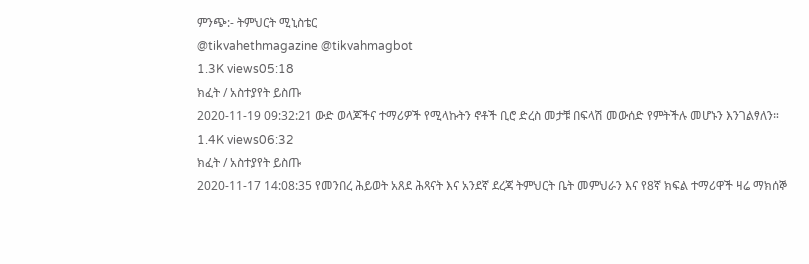ምንጭ:- ትምህርት ሚኒስቴር
@tikvahethmagazine @tikvahmagbot
1.3K views05:18
ክፈት / አስተያየት ይስጡ
2020-11-19 09:32:21 ውድ ወላጆችና ተማሪዎች የሚላኩትን ኖቶች ቢሮ ድረስ መታቹ በፍላሽ መውሰድ የምትችሉ መሆኑን እንገልፃለን።
1.4K views06:32
ክፈት / አስተያየት ይስጡ
2020-11-17 14:08:35 የመንበረ ሕይወት አጸደ ሕጻናት እና አንደኛ ደረጃ ትምህርት ቤት መምህራን እና የ8ኛ ክፍል ተማሪዋች ዛሬ ማክሰኞ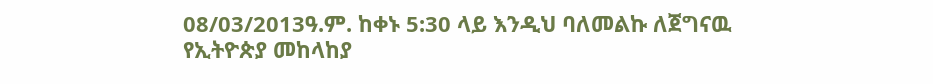08/03/2013ዓ.ም. ከቀኑ 5:30 ላይ እንዲህ ባለመልኩ ለጀግናዉ የኢትዮጵያ መከላከያ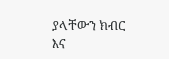ያላቸውን ክብር እና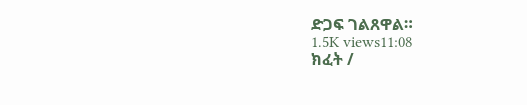ድጋፍ ገልጸዋል።
1.5K views11:08
ክፈት /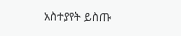አስተያየት ይስጡ